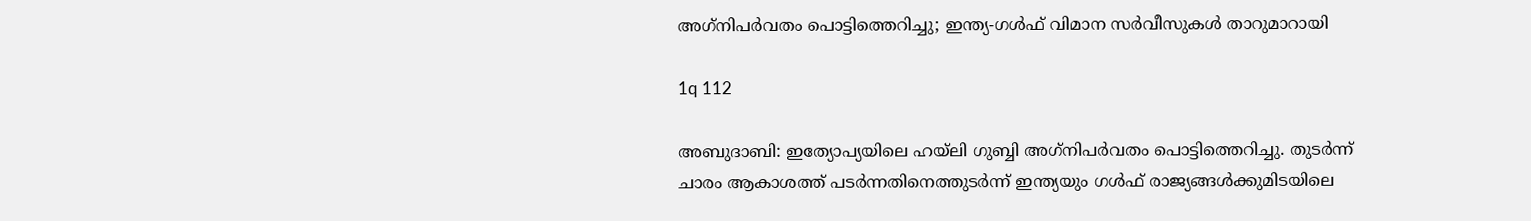അഗ്‌നിപര്‍വതം പൊട്ടിത്തെറിച്ചു; ഇന്ത്യ-ഗള്‍ഫ് വിമാന സര്‍വീസുകള്‍ താറുമാറായി

1q 112

അബുദാബി: ഇത്യോപ്യയിലെ ഹയ്ലി ഗുബ്ബി അഗ്‌നിപര്‍വതം പൊട്ടിത്തെറിച്ചു. തുടര്‍ന്ന് ചാരം ആകാശത്ത് പടര്‍ന്നതിനെത്തുടര്‍ന്ന് ഇന്ത്യയും ഗള്‍ഫ് രാജ്യങ്ങള്‍ക്കുമിടയിലെ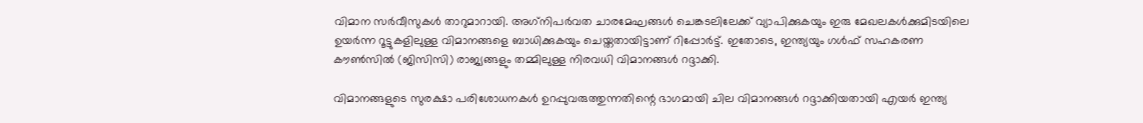വിമാന സര്‍വീസുകള്‍ താറുമാറായി. അഗ്‌നിപര്‍വത ചാരമേഘങ്ങള്‍ ചെങ്കടലിലേക്ക് വ്യാപിക്കുകയും ഇരു മേഖലകള്‍ക്കുമിടയിലെ ഉയര്‍ന്ന റൂട്ടുകളിലുള്ള വിമാനങ്ങളെ ബാധിക്കുകയും ചെയ്തതായിട്ടാണ് റിപ്പോര്‍ട്ട്. ഇതോടെ, ഇന്ത്യയും ഗള്‍ഫ് സഹകരണ കൗണ്‍സില്‍ (ജിസിസി) രാജ്യങ്ങളും തമ്മിലുള്ള നിരവധി വിമാനങ്ങള്‍ റദ്ദാക്കി.

വിമാനങ്ങളുടെ സുരക്ഷാ പരിശോധനകള്‍ ഉറപ്പുവരുത്തുന്നതിന്റെ ഭാഗമായി ചില വിമാനങ്ങള്‍ റദ്ദാക്കിയതായി എയര്‍ ഇന്ത്യ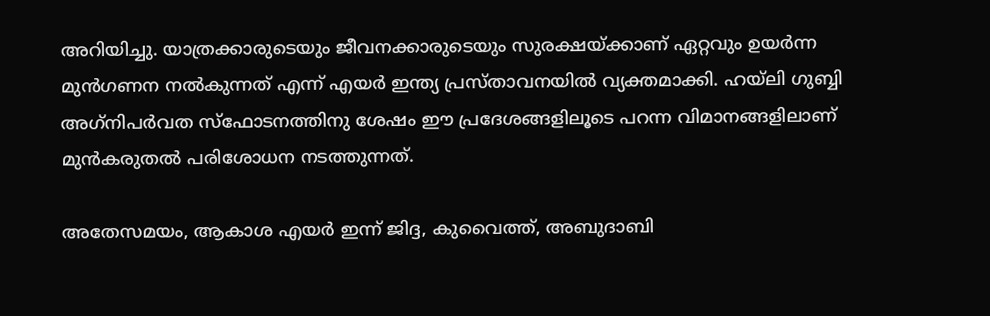അറിയിച്ചു. യാത്രക്കാരുടെയും ജീവനക്കാരുടെയും സുരക്ഷയ്ക്കാണ് ഏറ്റവും ഉയര്‍ന്ന മുന്‍ഗണന നല്‍കുന്നത് എന്ന് എയര്‍ ഇന്ത്യ പ്രസ്താവനയില്‍ വ്യക്തമാക്കി. ഹയ്ലി ഗുബ്ബി അഗ്‌നിപര്‍വത സ്‌ഫോടനത്തിനു ശേഷം ഈ പ്രദേശങ്ങളിലൂടെ പറന്ന വിമാനങ്ങളിലാണ് മുന്‍കരുതല്‍ പരിശോധന നടത്തുന്നത്.

അതേസമയം, ആകാശ എയര്‍ ഇന്ന് ജിദ്ദ, കുവൈത്ത്, അബുദാബി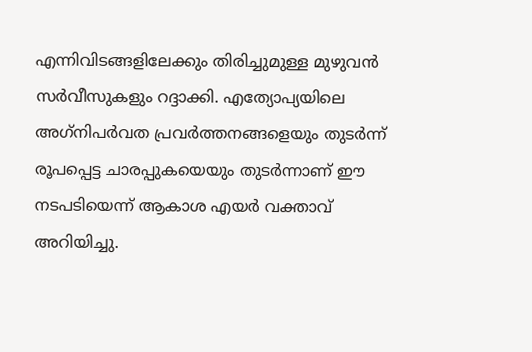എന്നിവിടങ്ങളിലേക്കും തിരിച്ചുമുള്ള മുഴുവന്‍ സര്‍വീസുകളും റദ്ദാക്കി. എത്യോപ്യയിലെ അഗ്‌നിപര്‍വത പ്രവര്‍ത്തനങ്ങളെയും തുടര്‍ന്ന് രൂപപ്പെട്ട ചാരപ്പുകയെയും തുടര്‍ന്നാണ് ഈ നടപടിയെന്ന് ആകാശ എയര്‍ വക്താവ് അറിയിച്ചു.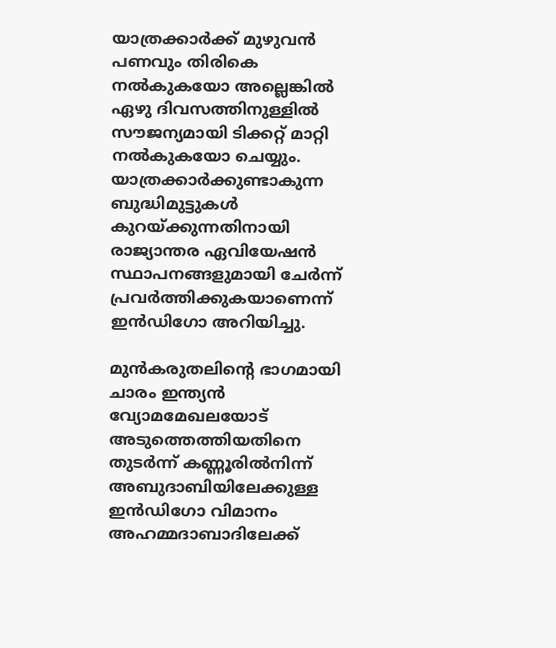യാത്രക്കാര്‍ക്ക് മുഴുവന്‍ പണവും തിരികെ നല്‍കുകയോ അല്ലെങ്കില്‍ ഏഴു ദിവസത്തിനുള്ളില്‍ സൗജന്യമായി ടിക്കറ്റ് മാറ്റി നല്‍കുകയോ ചെയ്യും. യാത്രക്കാര്‍ക്കുണ്ടാകുന്ന ബുദ്ധിമുട്ടുകള്‍ കുറയ്ക്കുന്നതിനായി രാജ്യാന്തര ഏവിയേഷന്‍ സ്ഥാപനങ്ങളുമായി ചേര്‍ന്ന് പ്രവര്‍ത്തിക്കുകയാണെന്ന് ഇന്‍ഡിഗോ അറിയിച്ചു.

മുന്‍കരുതലിന്റെ ഭാഗമായി ചാരം ഇന്ത്യന്‍ വ്യോമമേഖലയോട് അടുത്തെത്തിയതിനെ തുടര്‍ന്ന് കണ്ണൂരില്‍നിന്ന് അബുദാബിയിലേക്കുള്ള ഇന്‍ഡിഗോ വിമാനം അഹമ്മദാബാദിലേക്ക്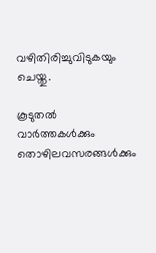വഴിതിരിച്ചുവിടുകയും ചെയ്തു.

കൂടുതല്‍ വാര്‍ത്തകള്‍ക്കും തൊഴിലവസരങ്ങള്‍ക്കും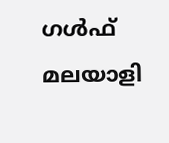ഗള്‍ഫ് മലയാളി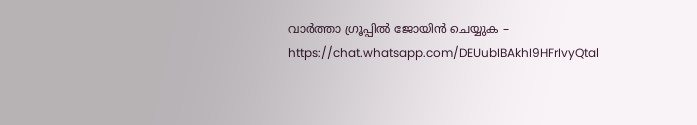വാര്‍ത്താ ഗ്രൂപ്പില്‍ ജോയിന്‍ ചെയ്യുക – https://chat.whatsapp.com/DEUubIBAkhI9HFrIvyQtal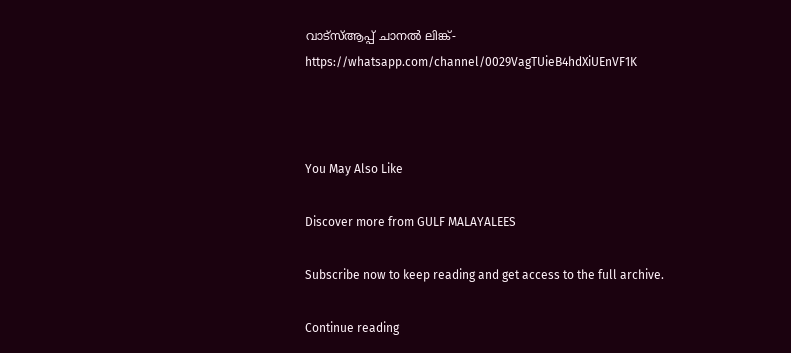വാട്‌സ്ആപ്പ് ചാനല്‍ ലിങ്ക്- https://whatsapp.com/channel/0029VagTUieB4hdXiUEnVF1K



You May Also Like

Discover more from GULF MALAYALEES

Subscribe now to keep reading and get access to the full archive.

Continue reading